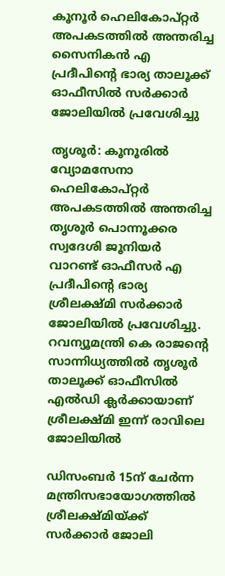കൂനൂര്‍ ഹെലികോപ്റ്റര്‍ അപകടത്തില്‍ അന്തരിച്ച സൈനികന്‍ എ പ്രദീപിന്റെ ഭാര്യ താലൂക്ക് ഓഫീസില്‍ സര്‍ക്കാര്‍ ജോലിയില്‍ പ്രവേശിച്ചു

തൃശൂര്‍: കൂനൂരില്‍ വ്യോമസേനാ ഹെലികോപ്റ്റര്‍ അപകടത്തില്‍ അന്തരിച്ച തൃശൂര്‍ പൊന്നൂക്കര സ്വദേശി ജൂനിയര്‍ വാറണ്ട് ഓഫീസര്‍ എ പ്രദീപിന്റെ ഭാര്യ ശ്രീലക്ഷ്മി സര്‍ക്കാര്‍ ജോലിയില്‍ പ്രവേശിച്ചു. റവന്യൂമന്ത്രി കെ രാജന്റെ സാന്നിധ്യത്തില്‍ തൃശൂര്‍ താലൂക്ക് ഓഫീസില്‍ എല്‍ഡി ക്ലര്‍ക്കായാണ് ശ്രീലക്ഷ്മി ഇന്ന് രാവിലെ ജോലിയില്‍

ഡിസംബര്‍ 15ന് ചേര്‍ന്ന മന്ത്രിസഭായോഗത്തില്‍ ശ്രീലക്ഷ്മിയ്ക്ക് സര്‍ക്കാര്‍ ജോലി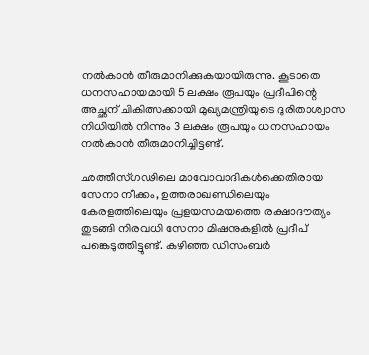നല്‍കാന്‍ തീരുമാനിക്കുകയായിരുന്നു. കൂടാതെ ധനസഹായമായി 5 ലക്ഷം രൂപയും പ്രദീപിന്റെ അച്ഛന് ചികിത്സക്കായി മുഖ്യമന്ത്രിയുടെ ദുരിതാശ്വാസ നിധിയില്‍ നിന്നും 3 ലക്ഷം രൂപയും ധനസഹായം നല്‍കാന്‍ തീരുമാനിച്ചിട്ടണ്ട്.

ഛത്തീസ്ഗഢിലെ മാവോവാദികള്‍ക്കെതിരായ സേനാ നീക്കം, ഉത്തരാഖണ്ഡിലെയും കേരളത്തിലെയും പ്രളയസമയത്തെ രക്ഷാദൗത്യം തുടങ്ങി നിരവധി സേനാ മിഷനുകളില്‍ പ്രദീപ് പങ്കെടുത്തിട്ടുണ്ട്. കഴിഞ്ഞ ഡിസംബര്‍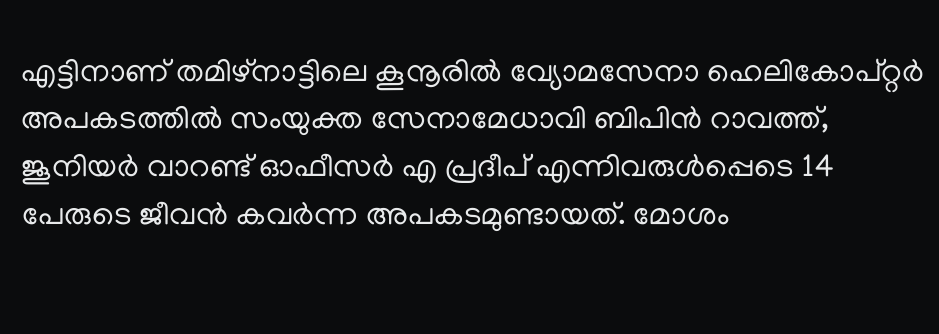എട്ടിനാണ് തമിഴ്നാട്ടിലെ കൂനൂരില്‍ വ്യോമസേനാ ഹെലികോപ്റ്റര്‍ അപകടത്തില്‍ സംയുക്ത സേനാമേധാവി ബിപിന്‍ റാവത്ത്, ജൂനിയര്‍ വാറണ്ട് ഓഫീസര്‍ എ പ്രദീപ് എന്നിവരുള്‍പ്പെടെ 14 പേരുടെ ജീവന്‍ കവര്‍ന്ന അപകടമുണ്ടായത്. മോശം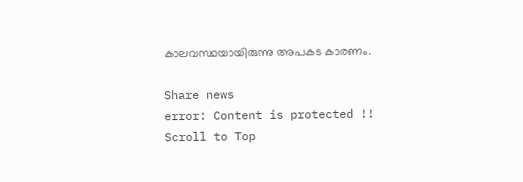കാലവസ്ഥയായിരുന്നു അപകട കാരണം.

Share news
error: Content is protected !!
Scroll to Top